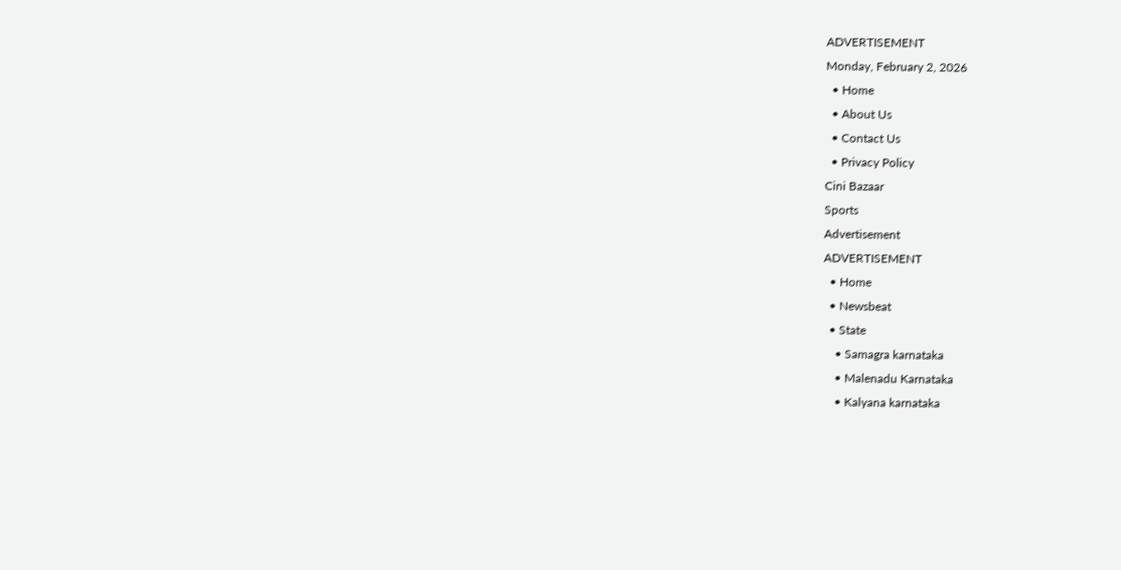ADVERTISEMENT
Monday, February 2, 2026
  • Home
  • About Us
  • Contact Us
  • Privacy Policy
Cini Bazaar
Sports
Advertisement
ADVERTISEMENT
  • Home
  • Newsbeat
  • State
    • Samagra karnataka
    • Malenadu Karnataka
    • Kalyana karnataka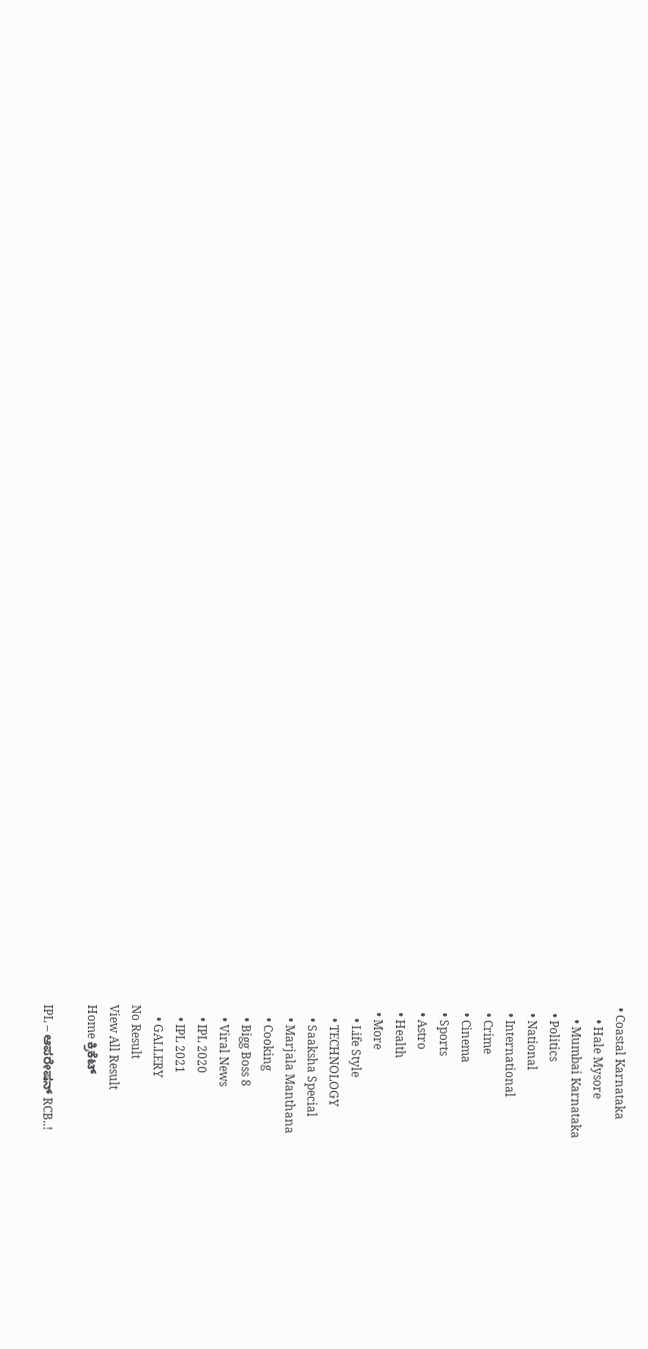• Coastal Karnataka
    • Hale Mysore
    • Mumbai Karnataka
  • Politics
  • National
  • International
  • Crime
  • Cinema
  • Sports
  • Astro
  • Health
  • More
    • Life Style
    • TECHNOLOGY
    • Saaksha Special
    • Marjala Manthana
    • Cooking
    • Bigg Boss 8
    • Viral News
    • IPL 2020
    • IPL 2021
    • GALLERY
No Result
View All Result
Home ಕ್ರಿಕೆಟ್

IPL – ಆಪರೇಷನ್ RCB..!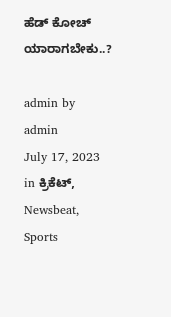ಹೆಡ್ ಕೋಚ್ ಯಾರಾಗಬೇಕು..?

admin by admin
July 17, 2023
in ಕ್ರಿಕೆಟ್, Newsbeat, Sports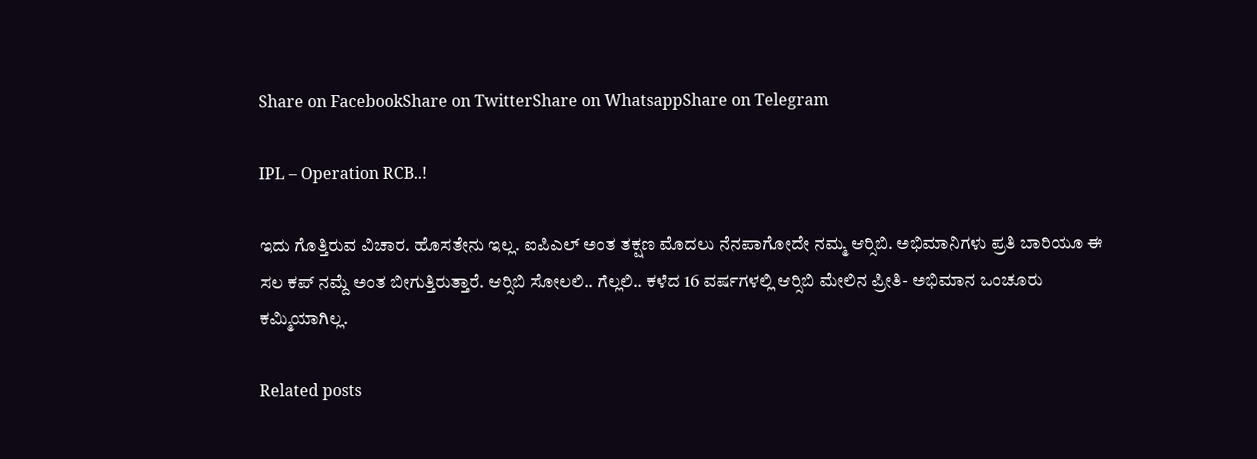Share on FacebookShare on TwitterShare on WhatsappShare on Telegram

IPL – Operation RCB..!

ಇದು ಗೊತ್ತಿರುವ ವಿಚಾರ. ಹೊಸತೇನು ಇಲ್ಲ. ಐಪಿಎಲ್ ಅಂತ ತಕ್ಷಣ ಮೊದಲು ನೆನಪಾಗೋದೇ ನಮ್ಮ ಆರ್‍ಸಿಬಿ. ಅಭಿಮಾನಿಗಳು ಪ್ರತಿ ಬಾರಿಯೂ ಈ ಸಲ ಕಪ್ ನಮ್ದೆ ಅಂತ ಬೀಗುತ್ತಿರುತ್ತಾರೆ. ಆರ್‍ಸಿಬಿ ಸೋಲಲಿ.. ಗೆಲ್ಲಲಿ.. ಕಳೆದ 16 ವರ್ಷಗಳಲ್ಲಿ ಆರ್‍ಸಿಬಿ ಮೇಲಿನ ಪ್ರೀತಿ- ಅಭಿಮಾನ ಒಂಚೂರು ಕಮ್ಮಿಯಾಗಿಲ್ಲ.

Related posts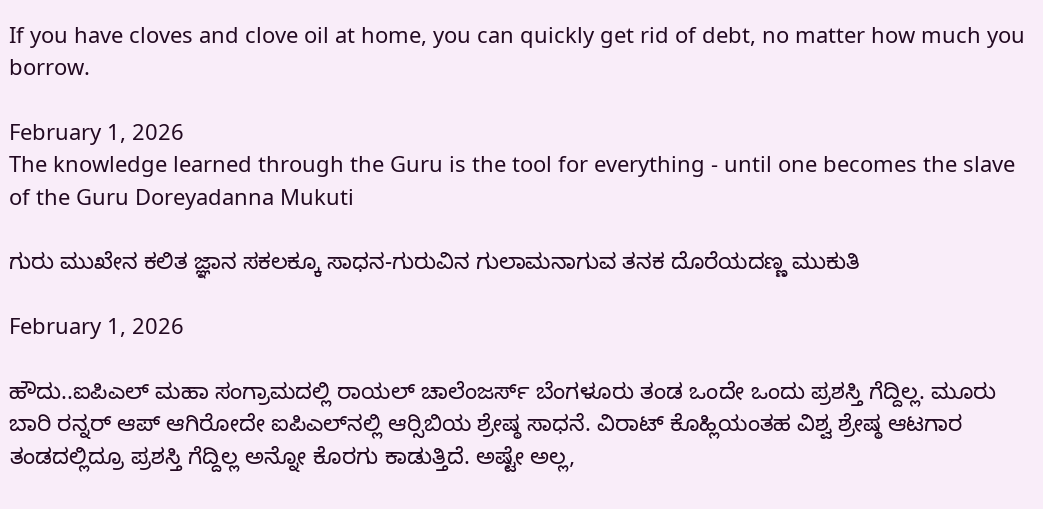If you have cloves and clove oil at home, you can quickly get rid of debt, no matter how much you borrow.

February 1, 2026
The knowledge learned through the Guru is the tool for everything - until one becomes the slave of the Guru Doreyadanna Mukuti

ಗುರು ಮುಖೇನ ಕಲಿತ ಜ್ಞಾನ ಸಕಲಕ್ಕೂ ಸಾಧನ-ಗುರುವಿನ ಗುಲಾಮನಾಗುವ ತನಕ ದೊರೆಯದಣ್ಣ ಮುಕುತಿ

February 1, 2026

ಹೌದು..ಐಪಿಎಲ್ ಮಹಾ ಸಂಗ್ರಾಮದಲ್ಲಿ ರಾಯಲ್ ಚಾಲೆಂಜರ್ಸ್ ಬೆಂಗಳೂರು ತಂಡ ಒಂದೇ ಒಂದು ಪ್ರಶಸ್ತಿ ಗೆದ್ದಿಲ್ಲ. ಮೂರು ಬಾರಿ ರನ್ನರ್ ಆಪ್ ಆಗಿರೋದೇ ಐಪಿಎಲ್‍ನಲ್ಲಿ ಆರ್‍ಸಿಬಿಯ ಶ್ರೇಷ್ಠ ಸಾಧನೆ. ವಿರಾಟ್ ಕೊಹ್ಲಿಯಂತಹ ವಿಶ್ವ ಶ್ರೇಷ್ಠ ಆಟಗಾರ ತಂಡದಲ್ಲಿದ್ರೂ ಪ್ರಶಸ್ತಿ ಗೆದ್ದಿಲ್ಲ ಅನ್ನೋ ಕೊರಗು ಕಾಡುತ್ತಿದೆ. ಅಷ್ಟೇ ಅಲ್ಲ,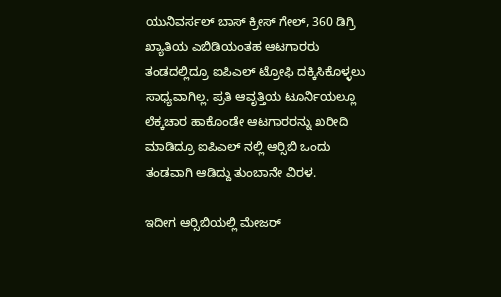ಯುನಿವರ್ಸಲ್ ಬಾಸ್ ಕ್ರೀಸ್ ಗೇಲ್, 360 ಡಿಗ್ರಿ ಖ್ಯಾತಿಯ ಎಬಿಡಿಯಂತಹ ಆಟಗಾರರು ತಂಡದಲ್ಲಿದ್ರೂ ಐಪಿಎಲ್ ಟ್ರೋಫಿ ದಕ್ಕಿಸಿಕೊಳ್ಳಲು ಸಾಧ್ಯವಾಗಿಲ್ಲ. ಪ್ರತಿ ಆವೃತ್ತಿಯ ಟೂರ್ನಿಯಲ್ಲೂ ಲೆಕ್ಕಚಾರ ಹಾಕೊಂಡೇ ಆಟಗಾರರನ್ನು ಖರೀದಿ ಮಾಡಿದ್ರೂ ಐಪಿಎಲ್ ನಲ್ಲಿ ಆರ್‍ಸಿಬಿ ಒಂದು ತಂಡವಾಗಿ ಆಡಿದ್ದು ತುಂಬಾನೇ ವಿರಳ.

ಇದೀಗ ಆರ್‍ಸಿಬಿಯಲ್ಲಿ ಮೇಜರ್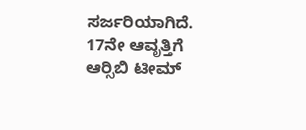ಸರ್ಜರಿಯಾಗಿದೆ. 17ನೇ ಆವೃತ್ತಿಗೆ ಆರ್‍ಸಿಬಿ ಟೀಮ್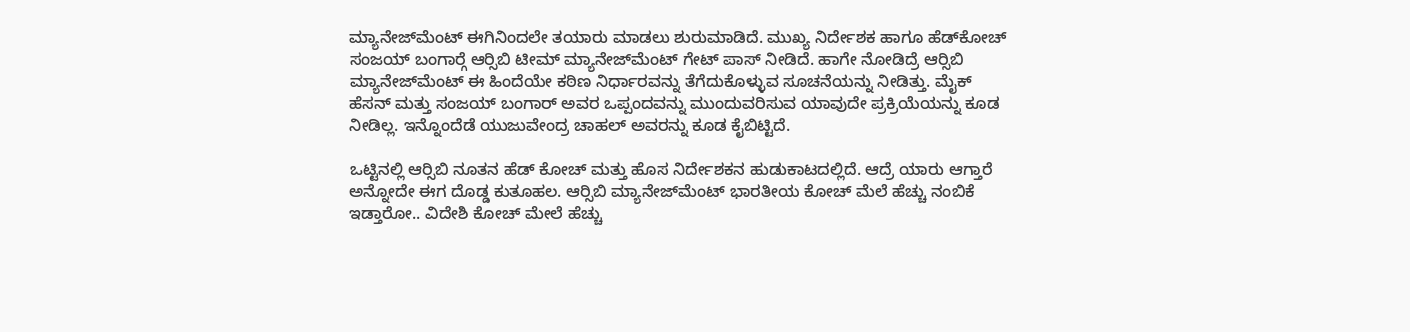ಮ್ಯಾನೇಜ್‍ಮೆಂಟ್ ಈಗಿನಿಂದಲೇ ತಯಾರು ಮಾಡಲು ಶುರುಮಾಡಿದೆ. ಮುಖ್ಯ ನಿರ್ದೇಶಕ ಹಾಗೂ ಹೆಡ್‍ಕೋಚ್ ಸಂಜಯ್ ಬಂಗಾರ್‍ಗೆ ಆರ್‍ಸಿಬಿ ಟೀಮ್ ಮ್ಯಾನೇಜ್‍ಮೆಂಟ್ ಗೇಟ್ ಪಾಸ್ ನೀಡಿದೆ. ಹಾಗೇ ನೋಡಿದ್ರೆ ಆರ್‍ಸಿಬಿ ಮ್ಯಾನೇಜ್‍ಮೆಂಟ್ ಈ ಹಿಂದೆಯೇ ಕಠಿಣ ನಿರ್ಧಾರವನ್ನು ತೆಗೆದುಕೊಳ್ಳುವ ಸೂಚನೆಯನ್ನು ನೀಡಿತ್ತು. ಮೈಕ್ ಹೆಸನ್ ಮತ್ತು ಸಂಜಯ್ ಬಂಗಾರ್ ಅವರ ಒಪ್ಪಂದವನ್ನು ಮುಂದುವರಿಸುವ ಯಾವುದೇ ಪ್ರಕ್ರಿಯೆಯನ್ನು ಕೂಡ ನೀಡಿಲ್ಲ. ಇನ್ನೊಂದೆಡೆ ಯುಜುವೇಂದ್ರ ಚಾಹಲ್ ಅವರನ್ನು ಕೂಡ ಕೈಬಿಟ್ಟಿದೆ.

ಒಟ್ಟಿನಲ್ಲಿ ಆರ್‍ಸಿಬಿ ನೂತನ ಹೆಡ್ ಕೋಚ್ ಮತ್ತು ಹೊಸ ನಿರ್ದೇಶಕನ ಹುಡುಕಾಟದಲ್ಲಿದೆ. ಆದ್ರೆ ಯಾರು ಆಗ್ತಾರೆ ಅನ್ನೋದೇ ಈಗ ದೊಡ್ಡ ಕುತೂಹಲ. ಆರ್‍ಸಿಬಿ ಮ್ಯಾನೇಜ್‍ಮೆಂಟ್ ಭಾರತೀಯ ಕೋಚ್ ಮೆಲೆ ಹೆಚ್ಚು ನಂಬಿಕೆ ಇಡ್ತಾರೋ.. ವಿದೇಶಿ ಕೋಚ್ ಮೇಲೆ ಹೆಚ್ಚು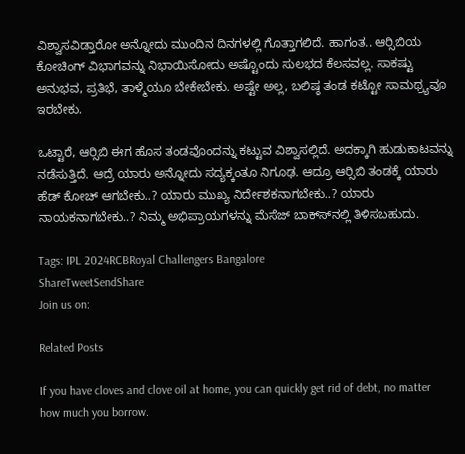ವಿಶ್ವಾಸವಿಡ್ತಾರೋ ಅನ್ನೋದು ಮುಂದಿನ ದಿನಗಳಲ್ಲಿ ಗೊತ್ತಾಗಲಿದೆ. ಹಾಗಂತ.. ಆರ್‍ಸಿಬಿಯ ಕೋಚಿಂಗ್ ವಿಭಾಗವನ್ನು ನಿಭಾಯಿಸೋದು ಅಷ್ಟೊಂದು ಸುಲಭದ ಕೆಲಸವಲ್ಲ. ಸಾಕಷ್ಟು ಅನುಭವ, ಪ್ರತಿಭೆ, ತಾಳ್ಮೆಯೂ ಬೇಕೇಬೇಕು. ಅಷ್ಟೇ ಅಲ್ಲ, ಬಲಿಷ್ಠ ತಂಡ ಕಟ್ಟೋ ಸಾಮಥ್ರ್ಯವೂ ಇರಬೇಕು.

ಒಟ್ಟಾರೆ, ಆರ್‍ಸಿಬಿ ಈಗ ಹೊಸ ತಂಡವೊಂದನ್ನು ಕಟ್ಟುವ ವಿಶ್ವಾಸಲ್ಲಿದೆ. ಅದಕ್ಕಾಗಿ ಹುಡುಕಾಟವನ್ನು ನಡೆಸುತ್ತಿದೆ. ಆದ್ರೆ ಯಾರು ಅನ್ನೋದು ಸದ್ಯಕ್ಕಂತೂ ನಿಗೂಢ. ಆದ್ರೂ ಆರ್‍ಸಿಬಿ ತಂಡಕ್ಕೆ ಯಾರು ಹೆಡ್ ಕೋಚ್ ಆಗಬೇಕು..? ಯಾರು ಮುಖ್ಯ ನಿರ್ದೇಶಕನಾಗಬೇಕು..? ಯಾರು ನಾಯಕನಾಗಬೇಕು..? ನಿಮ್ಮ ಅಭಿಪ್ರಾಯಗಳನ್ನು ಮೆಸೆಜ್ ಬಾಕ್ಸ್‍ನಲ್ಲಿ ತಿಳಿಸಬಹುದು.

Tags: IPL 2024RCBRoyal Challengers Bangalore
ShareTweetSendShare
Join us on:

Related Posts

If you have cloves and clove oil at home, you can quickly get rid of debt, no matter how much you borrow.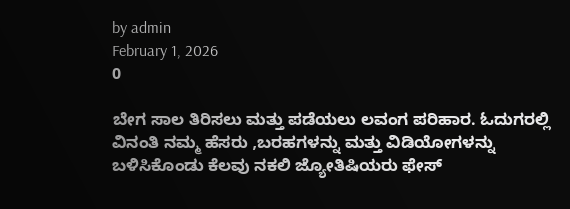by admin
February 1, 2026
0

ಬೇಗ ಸಾಲ ತಿರಿಸಲು ಮತ್ತು ಪಡೆಯಲು ಲವಂಗ ಪರಿಹಾರ. ಓದುಗರಲ್ಲಿ ವಿನಂತಿ ನಮ್ಮ ಹೆಸರು ,ಬರಹಗಳನ್ನು ಮತ್ತು ವಿಡಿಯೋಗಳನ್ನು ಬಳಿಸಿಕೊಂಡು ಕೆಲವು ನಕಲಿ ಜ್ಯೋತಿಷಿಯರು ಫೇಸ್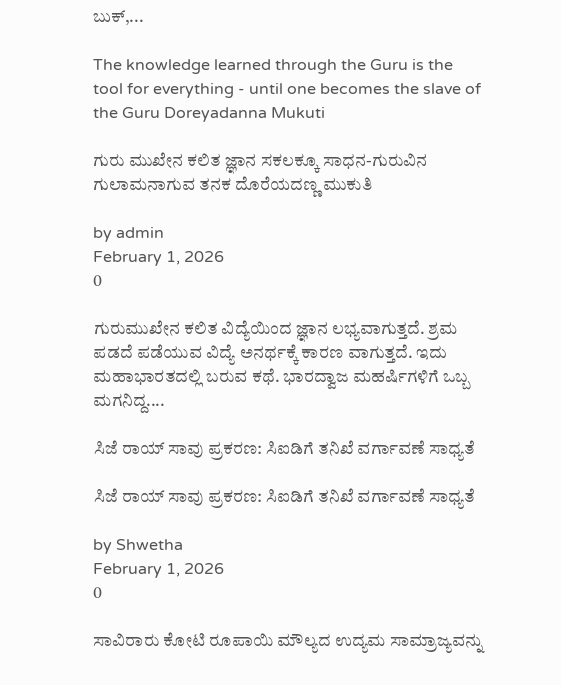ಬುಕ್,...

The knowledge learned through the Guru is the tool for everything - until one becomes the slave of the Guru Doreyadanna Mukuti

ಗುರು ಮುಖೇನ ಕಲಿತ ಜ್ಞಾನ ಸಕಲಕ್ಕೂ ಸಾಧನ-ಗುರುವಿನ ಗುಲಾಮನಾಗುವ ತನಕ ದೊರೆಯದಣ್ಣ ಮುಕುತಿ

by admin
February 1, 2026
0

ಗುರುಮುಖೇನ ಕಲಿತ ವಿದ್ಯೆಯಿಂದ ಜ್ಞಾನ ಲಭ್ಯವಾಗುತ್ತದೆ. ಶ್ರಮ ಪಡದೆ ಪಡೆಯುವ ವಿದ್ಯೆ ಅನರ್ಥಕ್ಕೆ ಕಾರಣ ವಾಗುತ್ತದೆ. ಇದು ಮಹಾಭಾರತದಲ್ಲಿ ಬರುವ ಕಥೆ. ಭಾರದ್ವಾಜ ಮಹರ್ಷಿಗಳಿಗೆ ಒಬ್ಬ ಮಗನಿದ್ದ....

ಸಿಜೆ ರಾಯ್ ಸಾವು ಪ್ರಕರಣ: ಸಿಐಡಿಗೆ ತನಿಖೆ ವರ್ಗಾವಣೆ ಸಾಧ್ಯತೆ

ಸಿಜೆ ರಾಯ್ ಸಾವು ಪ್ರಕರಣ: ಸಿಐಡಿಗೆ ತನಿಖೆ ವರ್ಗಾವಣೆ ಸಾಧ್ಯತೆ

by Shwetha
February 1, 2026
0

ಸಾವಿರಾರು ಕೋಟಿ ರೂಪಾಯಿ ಮೌಲ್ಯದ ಉದ್ಯಮ ಸಾಮ್ರಾಜ್ಯವನ್ನು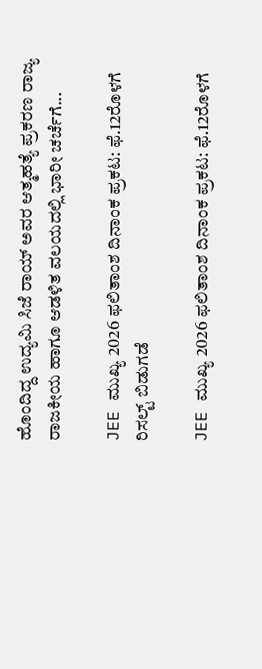ಹೊಂದಿದ್ದ ಉದ್ಯಮಿ ಸಿಜೆ ರಾಯ್ ಅವರ ಆತ್ಮಹತ್ಯೆ ಪ್ರಕರಣ ರಾಜ್ಯ ರಾಜಕೀಯ ಹಾಗೂ ಆಡಳಿತ ವಲಯದಲ್ಲಿ ಭಾರೀ ಚರ್ಚೆಗೆ...

JEE ಮುಖ್ಯ 2026 ಫಲಿತಾಂಶ ದಿನಾಂಕ ಪ್ರಕಟ: ಫೆ.12ರೊಳಗೆ ರಿಸಲ್ಟ್ ಬಿಡುಗಡೆ

JEE ಮುಖ್ಯ 2026 ಫಲಿತಾಂಶ ದಿನಾಂಕ ಪ್ರಕಟ: ಫೆ.12ರೊಳಗೆ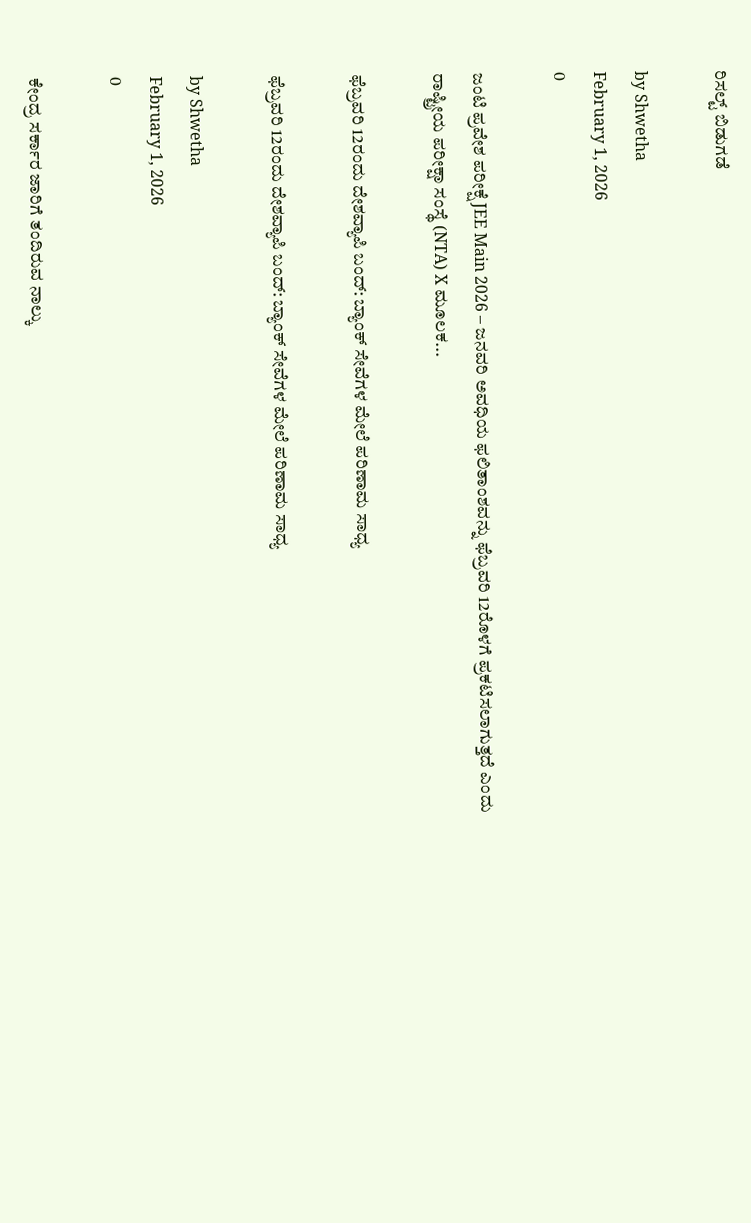ರಿಸಲ್ಟ್ ಬಿಡುಗಡೆ

by Shwetha
February 1, 2026
0

ಜಂಟಿ ಪ್ರವೇಶ ಪರೀಕ್ಷೆ JEE Main 2026 – ಜನವರಿ ಅವಧಿಯ ಫಲಿತಾಂಶವನ್ನು ಫೆಬ್ರವರಿ 12ರೊಳಗೆ ಪ್ರಕಟಿಸಲಾಗುತ್ತದೆ ಎಂದು ರಾಷ್ಟ್ರೀಯ ಪರೀಕ್ಷಾ ಸಂಸ್ಥೆ (NTA) X ಮೂಲಕ...

ಫೆಬ್ರವರಿ 12ರಂದು ದೇಶವ್ಯಾಪಿ ಬಂದ್: ಬ್ಯಾಂಕ್ ಸೇವೆಗಳ ಮೇಲೆ ಪರಿಣಾಮ ಸಾಧ್ಯ

ಫೆಬ್ರವರಿ 12ರಂದು ದೇಶವ್ಯಾಪಿ ಬಂದ್: ಬ್ಯಾಂಕ್ ಸೇವೆಗಳ ಮೇಲೆ ಪರಿಣಾಮ ಸಾಧ್ಯ

by Shwetha
February 1, 2026
0

ಕೇಂದ್ರ ಸರ್ಕಾರ ಜಾರಿಗೆ ತಂದಿರುವ ನಾಲ್ಕು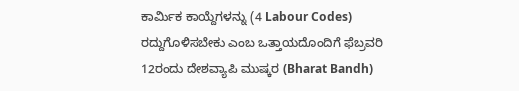ಕಾರ್ಮಿಕ ಕಾಯ್ದೆಗಳನ್ನು (4 Labour Codes) ರದ್ದುಗೊಳಿಸಬೇಕು ಎಂಬ ಒತ್ತಾಯದೊಂದಿಗೆ ಫೆಬ್ರವರಿ 12ರಂದು ದೇಶವ್ಯಾಪಿ ಮುಷ್ಕರ (Bharat Bandh)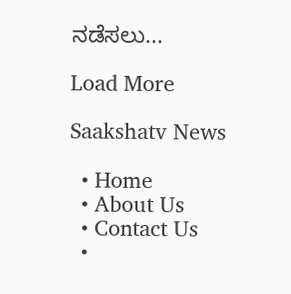ನಡೆಸಲು...

Load More

Saakshatv News

  • Home
  • About Us
  • Contact Us
  •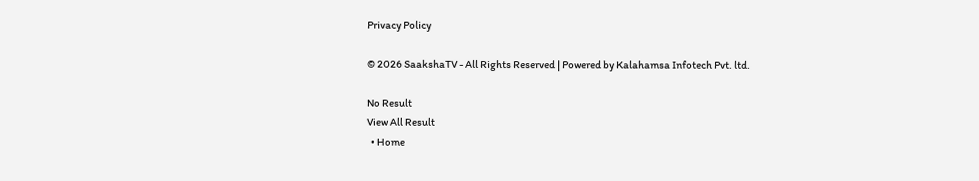Privacy Policy

© 2026 SaakshaTV - All Rights Reserved | Powered by Kalahamsa Infotech Pvt. ltd.

No Result
View All Result
  • Home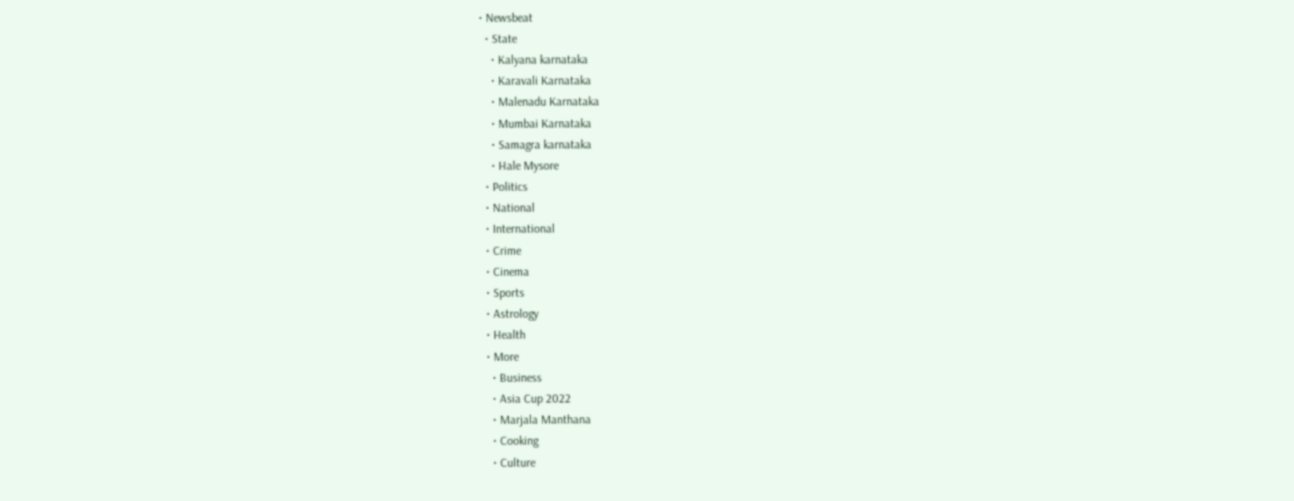• Newsbeat
  • State
    • Kalyana karnataka
    • Karavali Karnataka
    • Malenadu Karnataka
    • Mumbai Karnataka
    • Samagra karnataka
    • Hale Mysore
  • Politics
  • National
  • International
  • Crime
  • Cinema
  • Sports
  • Astrology
  • Health
  • More
    • Business
    • Asia Cup 2022
    • Marjala Manthana
    • Cooking
    • Culture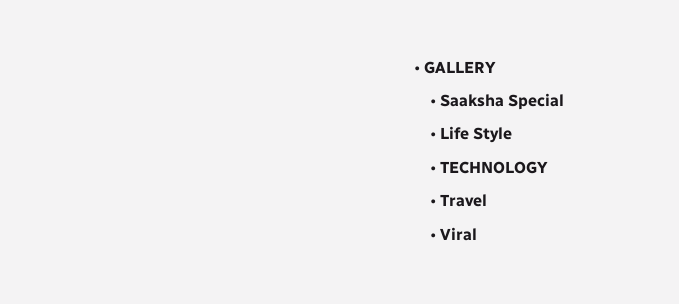• GALLERY
    • Saaksha Special
    • Life Style
    • TECHNOLOGY
    • Travel
    • Viral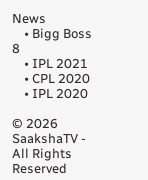News
    • Bigg Boss 8
    • IPL 2021
    • CPL 2020
    • IPL 2020

© 2026 SaakshaTV - All Rights Reserved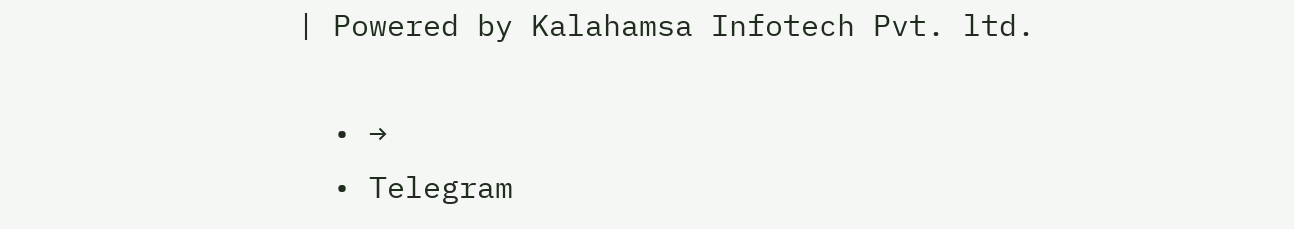| Powered by Kalahamsa Infotech Pvt. ltd.

  • →
  • Telegram